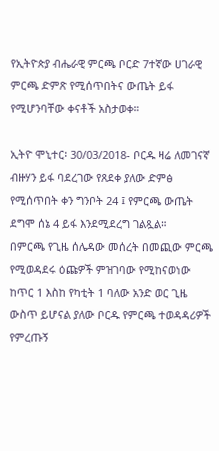የኢትዮጵያ ብሔራዊ ምርጫ ቦርድ 7ተኛው ሀገራዊ ምርጫ ድምጽ የሚሰጥበትና ውጤት ይፋ የሚሆንባቸው ቀናቶች አስታወቀ።

ኢትዮ ሞኒተር፡ 30/03/2018- ቦርዱ ዛሬ ለመገናኛ ብዙሃን ይፋ ባደረገው የጸደቀ ያለው ድምፅ የሚሰጥበት ቀን ግንቦት 24 ፤ የምርጫ ውጤት ደግሞ ሰኔ 4 ይፋ እንደሚደረግ ገልጿል።
በምርጫ የጊዜ ሰሌዳው መሰረት በመጪው ምርጫ የሚወዳደሩ ዕጩዎች ምዝገባው የሚከናወነው ከጥር 1 እስከ የካቲት 1 ባለው አንድ ወር ጊዜ ውስጥ ይሆናል ያለው ቦርዱ የምርጫ ተወዳዳሪዎች የምረጡኝ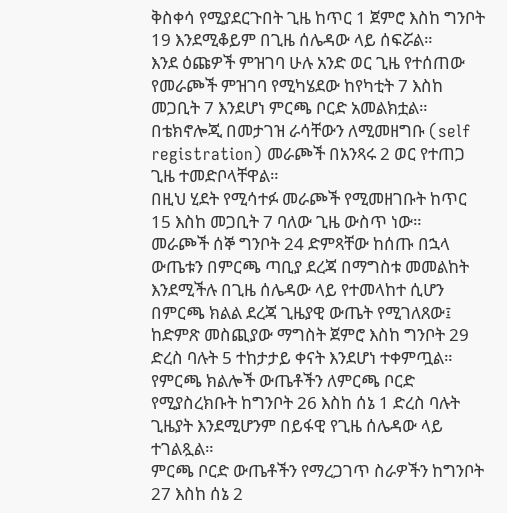ቅስቀሳ የሚያደርጉበት ጊዜ ከጥር 1 ጀምሮ እስከ ግንቦት 19 እንደሚቆይም በጊዜ ሰሌዳው ላይ ሰፍሯል።
እንደ ዕጩዎች ምዝገባ ሁሉ አንድ ወር ጊዜ የተሰጠው የመራጮች ምዝገባ የሚካሄደው ከየካቲት 7 እስከ መጋቢት 7 እንደሆነ ምርጫ ቦርድ አመልክቷል።
በቴክኖሎጂ በመታገዝ ራሳቸውን ለሚመዘግቡ (self registration) መራጮች በአንጻሩ 2 ወር የተጠጋ ጊዜ ተመድቦላቸዋል።
በዚህ ሂደት የሚሳተፉ መራጮች የሚመዘገቡት ከጥር 15 እስከ መጋቢት 7 ባለው ጊዜ ውስጥ ነው።
መራጮች ሰኞ ግንቦት 24 ድምጻቸው ከሰጡ በኋላ ውጤቱን በምርጫ ጣቢያ ደረጃ በማግስቱ መመልከት እንደሚችሉ በጊዜ ሰሌዳው ላይ የተመላከተ ሲሆን በምርጫ ክልል ደረጃ ጊዜያዊ ውጤት የሚገለጸው፤ ከድምጽ መስጪያው ማግስት ጀምሮ እስከ ግንቦት 29 ድረስ ባሉት 5 ተከታታይ ቀናት እንደሆነ ተቀምጧል።
የምርጫ ክልሎች ውጤቶችን ለምርጫ ቦርድ የሚያስረክቡት ከግንቦት 26 እስከ ሰኔ 1 ድረስ ባሉት ጊዜያት እንደሚሆንም በይፋዊ የጊዜ ሰሌዳው ላይ ተገልጿል።
ምርጫ ቦርድ ውጤቶችን የማረጋገጥ ስራዎችን ከግንቦት 27 እስከ ሰኔ 2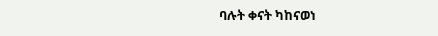ባሉት ቀናት ካከናወነ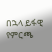በኋላ ይፋዊ የምርጫ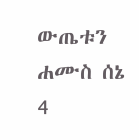ውጤቱን ሐሙስ ሰኔ 4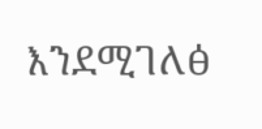እንደሚገለፅ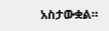አስታውቋል።